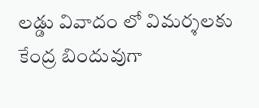లడ్డు వివాదం లో విమర్శలకు కేంద్ర బిందువుగా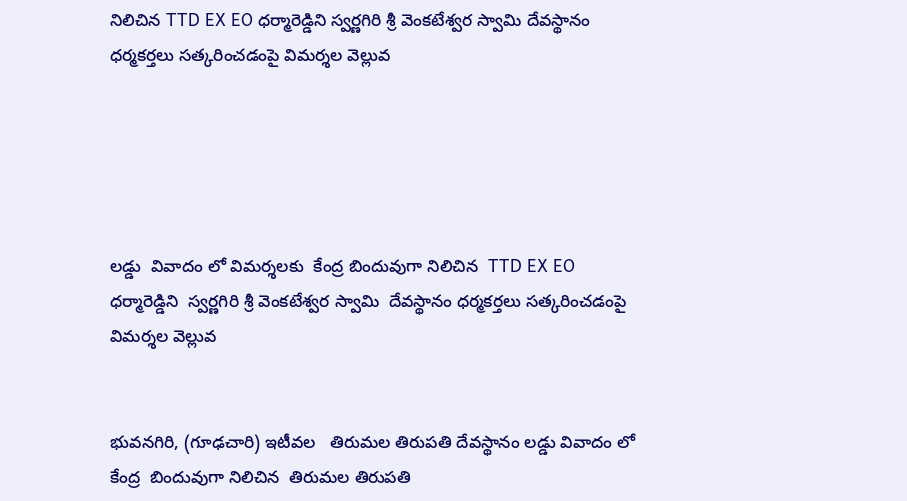నిలిచిన TTD EX EO ధర్మారెడ్డిని స్వర్ణగిరి శ్రీ వెంకటేశ్వర స్వామి దేవస్థానం ధర్మకర్తలు సత్కరించడంపై విమర్శల వెల్లువ





లడ్డు  వివాదం లో విమర్శలకు  కేంద్ర బిందువుగా నిలిచిన  TTD EX EO ధర్మారెడ్డిని  స్వర్ణగిరి శ్రీ వెంకటేశ్వర స్వామి  దేవస్థానం ధర్మకర్తలు సత్కరించడంపై విమర్శల వెల్లువ


భువనగిరి, (గూఢచారి) ఇటీవల   తిరుమల తిరుపతి దేవస్థానం లడ్డు వివాదం లో కేంద్ర  బిందువుగా నిలిచిన  తిరుమల తిరుపతి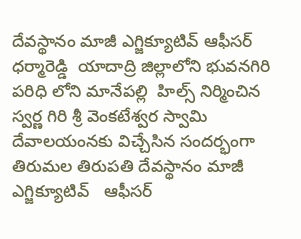దేవస్థానం మాజీ ఎగ్జిక్యూటివ్ ఆఫీసర్ ధర్మారెడ్డి  యాదాద్రి జిల్లాలోని భువనగిరి  పరిధి లోని మానేపల్లి  హిల్స్ నిర్మించిన స్వర్ణ గిరి శ్రీ వెంకటేశ్వర స్వామి దేవాలయంనకు విచ్చేసిన సందర్భంగా
తిరుమల తిరుపతి దేవస్థానం మాజీ ఎగ్జిక్యూటివ్   ఆఫీసర్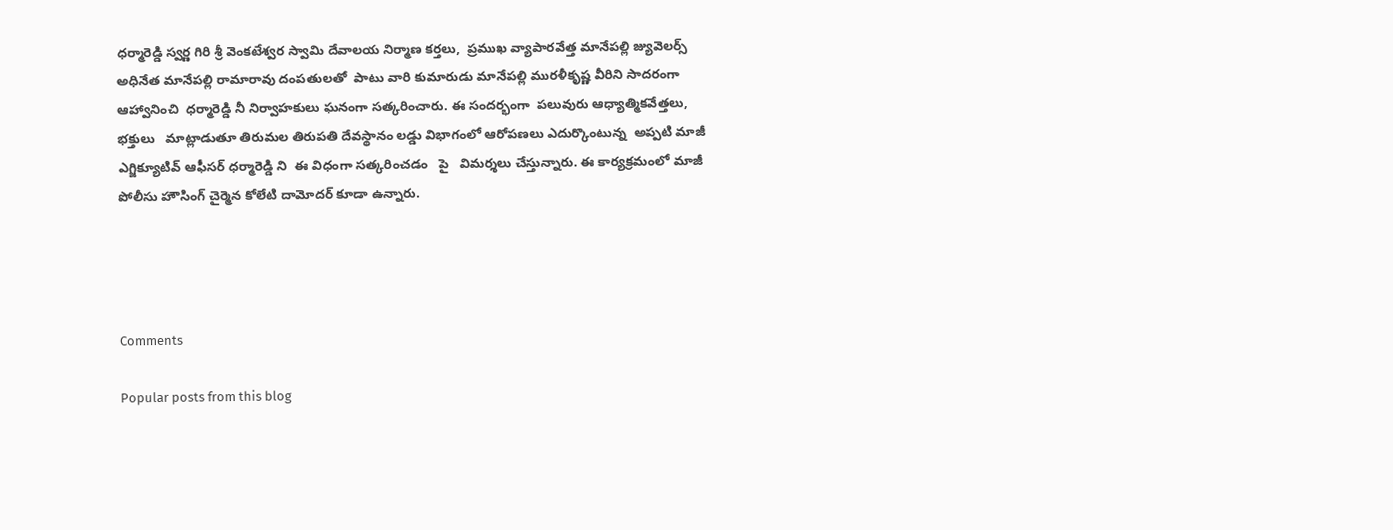ధర్మారెడ్డి స్వర్ణ గిరి శ్రీ వెంకటేశ్వర స్వామి దేవాలయ నిర్మాణ కర్తలు,  ప్రముఖ వ్యాపారవేత్త మానేపల్లి జ్యువెలర్స్ అధినేత మానేపల్లి రామారావు దంపతులతో  పాటు వారి కుమారుడు మానేపల్లి మురళీకృష్ణ వీరిని సాదరంగా  ఆహ్వానించి  ధర్మారెడ్డి నీ నిర్వాహకులు ఘనంగా సత్కరించారు. ఈ సందర్భంగా  పలువురు ఆధ్యాత్మికవేత్తలు, భక్తులు   మాట్లాడుతూ తిరుమల తిరుపతి దేవస్థానం లడ్డు విభాగంలో ఆరోపణలు ఎదుర్కొంటున్న  అప్పటి మాజీ ఎగ్జిక్యూటివ్ ఆఫీసర్ ధర్మారెడ్డి ని  ఈ విధంగా సత్కరించడం   పై   విమర్శలు చేస్తున్నారు. ఈ కార్యక్రమంలో మాజీ పోలీసు హౌసింగ్ చైర్మెన కోలేటి దామోదర్ కూడా ఉన్నారు.




Comments

Popular posts from this blog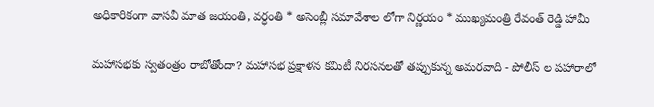అధికారికంగా వాసవీ మాత జయంతి, వర్ధంతి * అసెంబ్లీ సమావేశాల లోగా నిర్ణయం * ముఖ్యమంత్రి రేవంత్ రెడ్డి హామీ

మహాసభకు స్వతంత్రం రాబోతోందా? మహాసభ ప్రక్షాళన కమిటీ నిరసనలతో తప్పుకున్న అమరవాది - పోలీస్ ల పహారాలో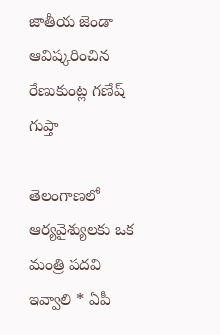జాతీయ జెండా ఆవిష్కరించిన రేణుకుంట్ల గణేష్ గుప్తా

తెలంగాణలో ఆర్యవైశ్యులకు ఒక మంత్రి పదవి ఇవ్వాలి * ఏపీ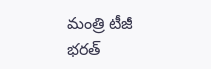మంత్రి టీజీ భరత్